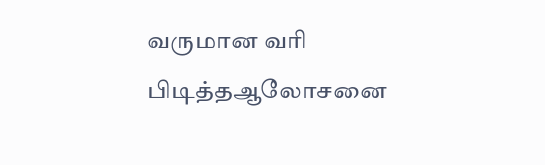வருமான வரி பிடித்தஆலோசனை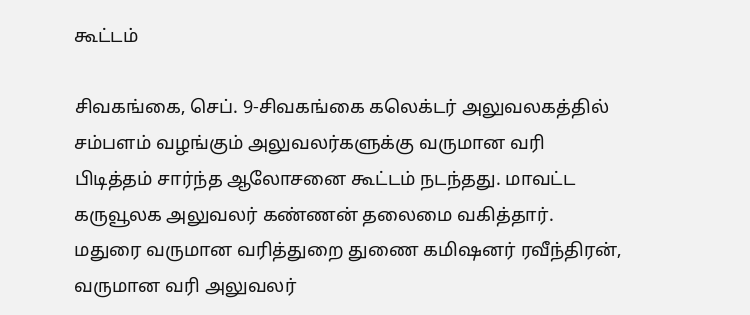கூட்டம்

சிவகங்கை, செப். 9-சிவகங்கை கலெக்டர் அலுவலகத்தில் சம்பளம் வழங்கும் அலுவலர்களுக்கு வருமான வரி பிடித்தம் சார்ந்த ஆலோசனை கூட்டம் நடந்தது. மாவட்ட கருவூலக அலுவலர் கண்ணன் தலைமை வகித்தார். மதுரை வருமான வரித்துறை துணை கமிஷனர் ரவீந்திரன், வருமான வரி அலுவலர்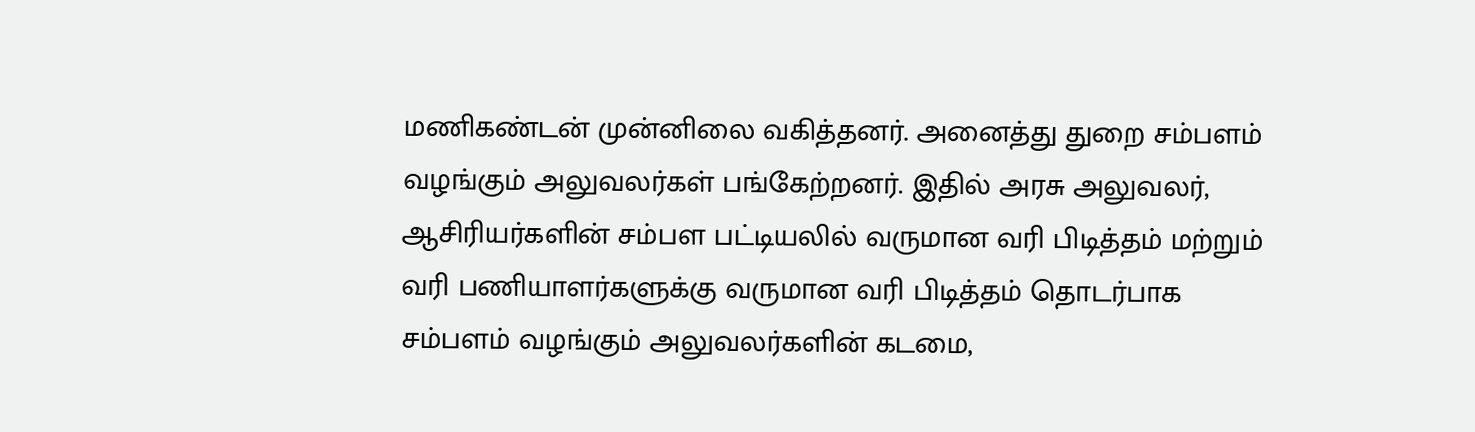மணிகண்டன் முன்னிலை வகித்தனர். அனைத்து துறை சம்பளம் வழங்கும் அலுவலர்கள் பங்கேற்றனர். இதில் அரசு அலுவலர், ஆசிரியர்களின் சம்பள பட்டியலில் வருமான வரி பிடித்தம் மற்றும் வரி பணியாளர்களுக்கு வருமான வரி பிடித்தம் தொடர்பாக சம்பளம் வழங்கும் அலுவலர்களின் கடமை,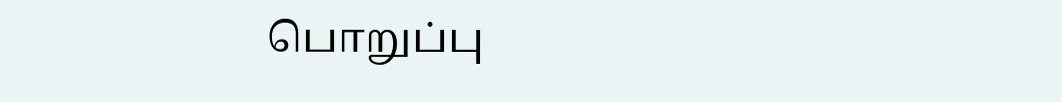பொறுப்பு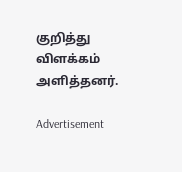குறித்து விளக்கம் அளித்தனர்.

Advertisement